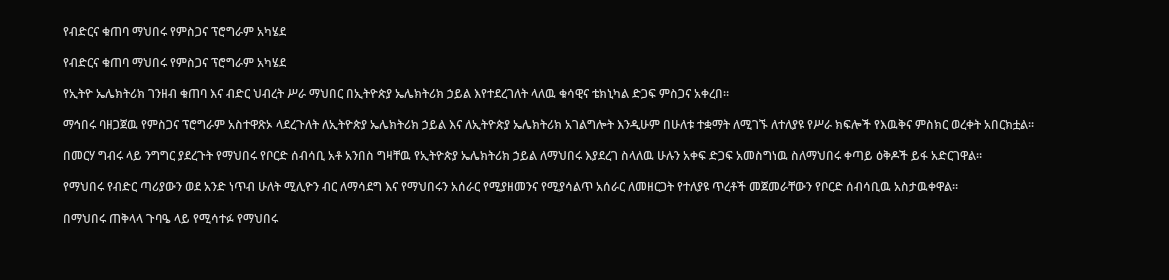የብድርና ቁጠባ ማህበሩ የምስጋና ፕሮግራም አካሄደ

የብድርና ቁጠባ ማህበሩ የምስጋና ፕሮግራም አካሄደ

የኢትዮ ኤሌክትሪክ ገንዘብ ቁጠባ እና ብድር ህብረት ሥራ ማህበር በኢትዮጵያ ኤሌክትሪክ ኃይል እየተደረገለት ላለዉ ቁሳዊና ቴክኒካል ድጋፍ ምስጋና አቀረበ፡፡

ማኅበሩ ባዘጋጀዉ የምስጋና ፕሮግራም አስተዋጽኦ ላደረጉለት ለኢትዮጵያ ኤሌክትሪክ ኃይል እና ለኢትዮጵያ ኤሌክትሪክ አገልግሎት እንዲሁም በሁለቱ ተቋማት ለሚገኙ ለተለያዩ የሥራ ክፍሎች የእዉቅና ምስክር ወረቀት አበርክቷል፡፡

በመርሃ ግብሩ ላይ ንግግር ያደረጉት የማህበሩ የቦርድ ሰብሳቢ አቶ አንበስ ግዛቸዉ የኢትዮጵያ ኤሌክትሪክ ኃይል ለማህበሩ እያደረገ ስላለዉ ሁሉን አቀፍ ድጋፍ አመስግነዉ ስለማህበሩ ቀጣይ ዕቅዶች ይፋ አድርገዋል፡፡

የማህበሩ የብድር ጣሪያውን ወደ አንድ ነጥብ ሁለት ሚሊዮን ብር ለማሳደግ እና የማህበሩን አሰራር የሚያዘመንና የሚያሳልጥ አሰራር ለመዘርጋት የተለያዩ ጥረቶች መጀመራቸውን የቦርድ ሰብሳቢዉ አስታዉቀዋል፡፡

በማህበሩ ጠቅላላ ጉባዔ ላይ የሚሳተፉ የማህበሩ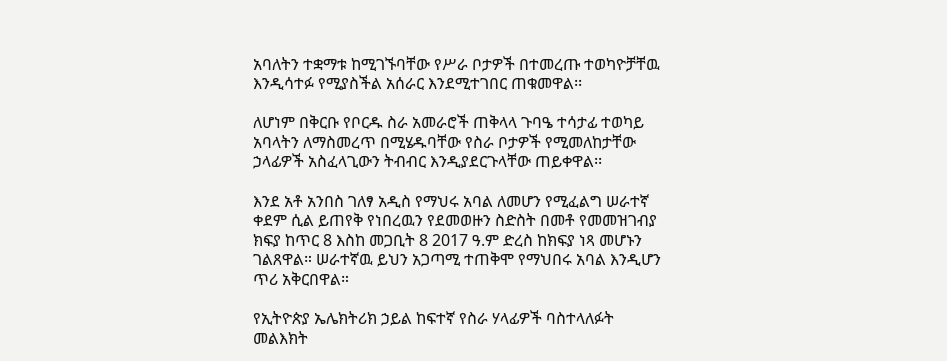አባለትን ተቋማቱ ከሚገኙባቸው የሥራ ቦታዎች በተመረጡ ተወካዮቻቸዉ እንዲሳተፉ የሚያስችል አሰራር እንደሚተገበር ጠቁመዋል፡፡

ለሆነም በቅርቡ የቦርዱ ስራ አመራሮች ጠቅላላ ጉባዔ ተሳታፊ ተወካይ አባላትን ለማስመረጥ በሚሄዱባቸው የስራ ቦታዎች የሚመለከታቸው ኃላፊዎች አስፈላጊውን ትብብር እንዲያደርጉላቸው ጠይቀዋል፡፡

እንደ አቶ አንበስ ገለፃ አዲስ የማህሩ አባል ለመሆን የሚፈልግ ሠራተኛ ቀደም ሲል ይጠየቅ የነበረዉን የደመወዙን ስድስት በመቶ የመመዝገብያ ክፍያ ከጥር 8 እስከ መጋቢት 8 2017 ዓ.ም ድረስ ከክፍያ ነጻ መሆኑን ገልጸዋል። ሠራተኛዉ ይህን አጋጣሚ ተጠቅሞ የማህበሩ አባል እንዲሆን ጥሪ አቅርበዋል።

የኢትዮጵያ ኤሌክትሪክ ኃይል ከፍተኛ የስራ ሃላፊዎች ባስተላለፉት መልእክት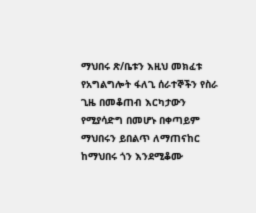ማህበሩ ጽ/ቤቱን እዚህ መክፈቱ የአግልግሎት ፋለጊ ሰራተኞችን የስራ ጊዜ በመቆጠብ እርካታውን የሚያሳድግ በመሆኑ በቀጣይም ማህበሩን ይበልጥ ለማጠናከር ከማህበሩ ጎን እንደሚቆሙ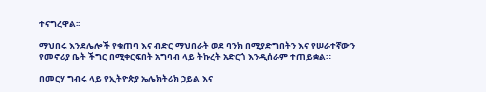ተናግረዋል፡፡

ማህበሩ እንደሌሎች የቁጠባ እና ብድር ማህበራት ወደ ባንክ በሚያድግበትን እና የሠራተኛውን የመኖሪያ ቤት ችግር በሚቀርፍበት አግባብ ላይ ትኩረት አድርጎ እንዲሰራም ተጠይቋል።

በመርሃ ግብሩ ላይ የኢትዮጵያ ኤሌክትሪክ ኃይል እና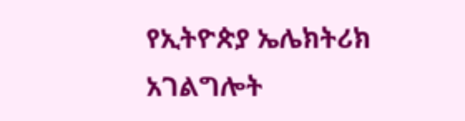የኢትዮጵያ ኤሌክትሪክ አገልግሎት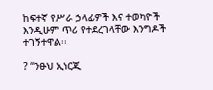ከፍተኛ የሥራ ኃላፊዎች እና ተወካዮች እንዲሁም ጥሪ የተደረገላቸው እንግዶች ተገኝተዋል፡፡

? “ንፁህ ኢነርጂ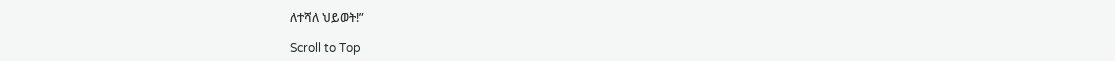ለተሻለ ህይወት!”

Scroll to Top